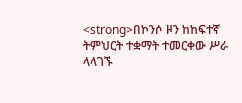<strong>በኮንሶ ዞን ከከፍተኛ ትምህርት ተቋማት ተመርቀው ሥራ ላላገኙ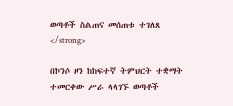ወጣቶች ስልጠና መሰጠቱ ተገለጸ </strong>

በኮንሶ ዞን ከከፍተኛ ትምህርት ተቋማት ተመርቀው ሥራ ላላገኙ ወጣቶች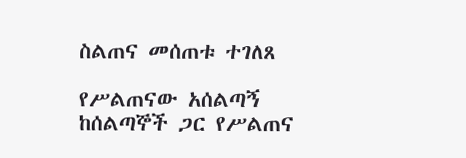ስልጠና መሰጠቱ ተገለጸ

የሥልጠናው አሰልጣኝ ከሰልጣኞች ጋር የሥልጠና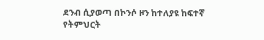ደንብ ሲያወጣ በኮንሶ ዞን ከተለያዩ ከፍተኛ የትምህርት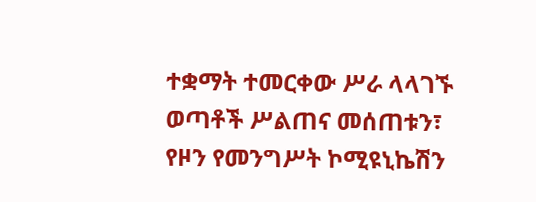ተቋማት ተመርቀው ሥራ ላላገኙ ወጣቶች ሥልጠና መሰጠቱን፣ የዞን የመንግሥት ኮሚዩኒኬሽን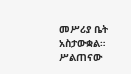መሥሪያ ቤት አስታውቋል። ሥልጠናው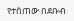የተሰጠው በደቡብ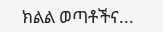ክልል ወጣቶችና...